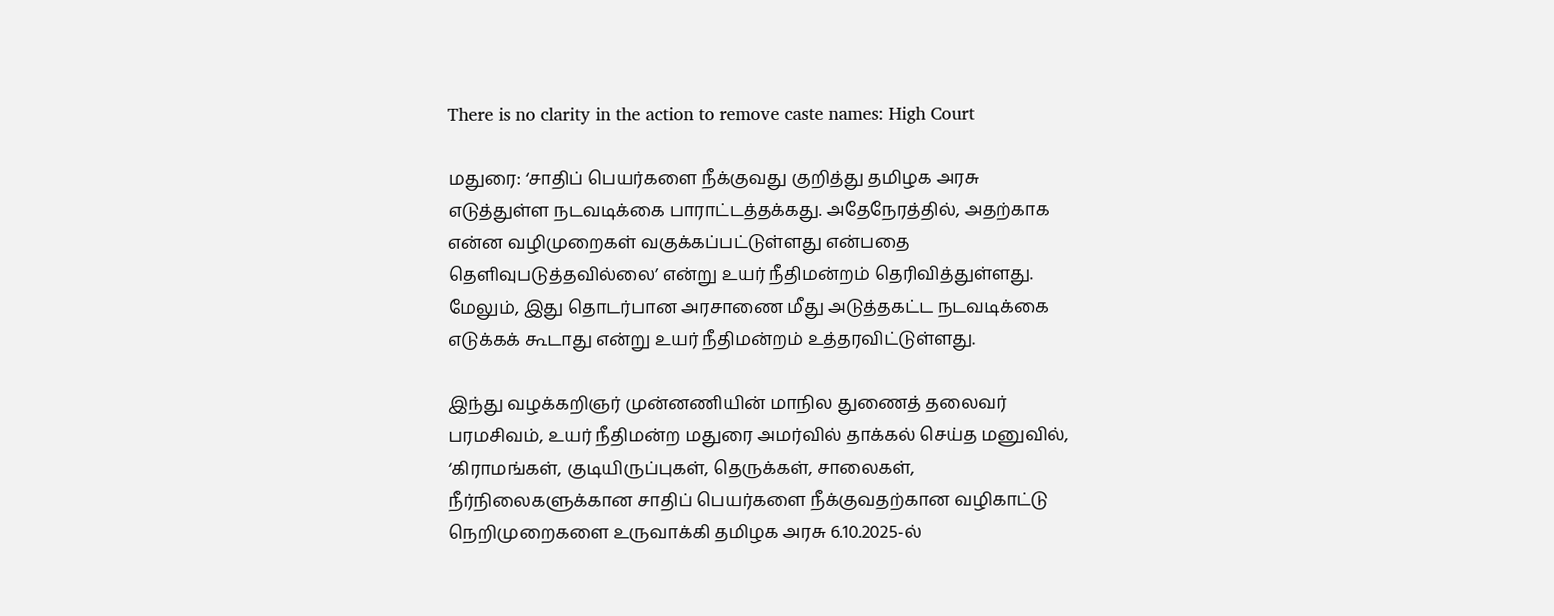There is no clarity in the action to remove caste names: High Court

மதுரை: ‘சாதிப் பெயர்களை நீக்குவது குறித்து தமிழக அரசு எடுத்துள்ள நடவடிக்கை பாராட்டத்தக்கது. அதேநேரத்தில், அதற்காக என்ன வழிமுறைகள் வகுக்கப்பட்டுள்ளது என்பதை தெளிவுபடுத்தவில்லை’ என்று உயர் நீதிமன்றம் தெரிவித்துள்ளது. மேலும், இது தொடர்பான அரசாணை மீது அடுத்தகட்ட நடவடிக்கை எடுக்கக் கூடாது என்று உயர் நீதிமன்றம் உத்தரவிட்டுள்ளது.

இந்து வழக்கறிஞர் முன்னணியின் மாநில துணைத் தலைவர் பரமசிவம், உயர் நீதிமன்ற மதுரை அமர்வில் தாக்கல் செய்த மனுவில், ‘கிராமங்கள், குடியிருப்புகள், தெருக்கள், சாலைகள், நீர்நிலைகளுக்கான சாதிப் பெயர்களை நீக்குவதற்கான வழிகாட்டு நெறிமுறைகளை உருவாக்கி தமிழக அரசு 6.10.2025-ல்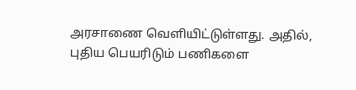அரசாணை வெளியிட்டுள்ளது. அதில், புதிய பெயரிடும் பணிகளை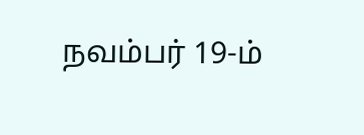நவம்பர் 19-ம்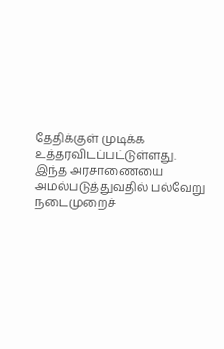தேதிக்குள் முடிக்க உத்தரவிடப்பட்டுள்ளது. இந்த அரசாணையை அமல்படுத்துவதில் பல்வேறு நடைமுறைச்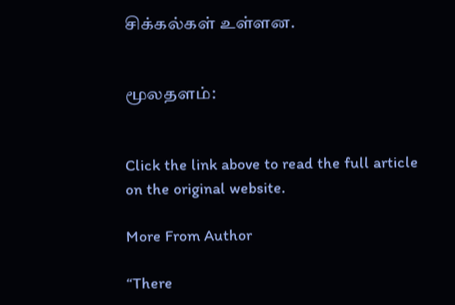சிக்கல்கள் உள்ளன.


மூலதளம்:


Click the link above to read the full article on the original website.

More From Author

“There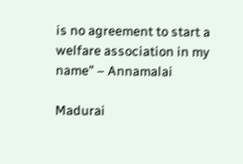is no agreement to start a welfare association in my name” – Annamalai

Madurai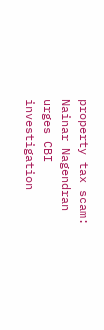property tax scam: Nainar Nagendran urges CBI investigation